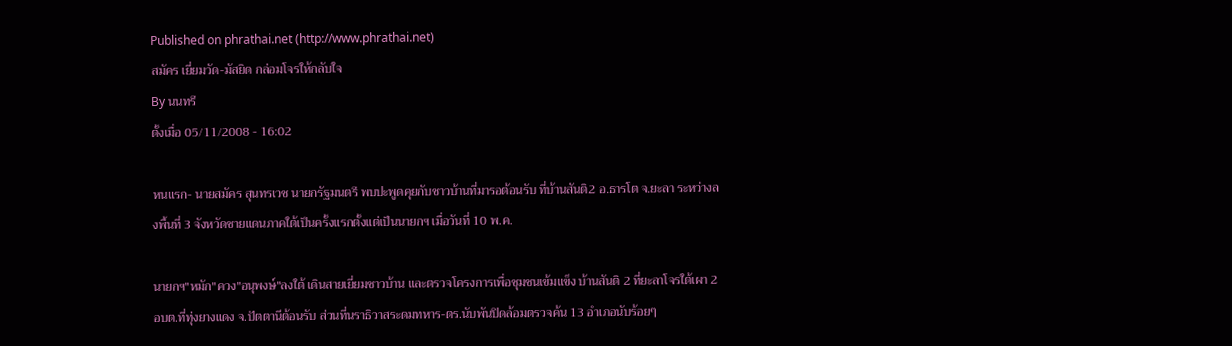Published on phrathai.net (http://www.phrathai.net)
สมัคร เยี่ยมวัด-มัสยิด กล่อมโจรให้กลับใจ
By นนทรี
ตั้งเมื่อ 05/11/2008 - 16:02

หนแรก- นายสมัคร สุนทรเวช นายกรัฐมนตรี พบปะพูดคุยกับชาวบ้านที่มารอต้อนรับ ที่บ้านสันติ2 อ.ธารโต จ.ยะลา ระหว่างลงพื้นที่ 3 จังหวัดชายแดนภาคใต้เป็นครั้งแรกตั้งแต่เป็นนายกฯ เมื่อวันที่ 10 พ.ค.

นายกฯ"หมัก"ควง"อนุพงษ์"ลงใต้ เดินสายเยี่ยมชาวบ้าน และตรวจโครงการเพื่อชุมชนเข้มแข็ง บ้านสันติ 2 ที่ยะลาโจรใต้เผา 2 อบต.ที่ทุ่งยางแดง จ.ปัตตานีต้อนรับ ส่วนที่นราธิวาสระดมทหาร-ตร.นับพันปิดล้อมตรวจค้น 13 อำเภอนับร้อยๆ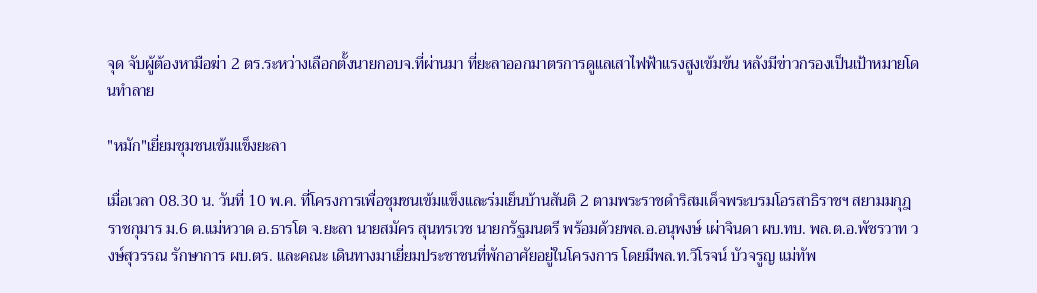จุด จับผู้ต้องหามือฆ่า 2 ตร.ระหว่างเลือกตั้งนายกอบจ.ที่ผ่านมา ที่ยะลาออกมาตรการดูแลเสาไฟฟ้าแรงสูงเข้มข้น หลังมีข่าวกรองเป็นเป้าหมายโดนทำลาย

"หมัก"เยี่ยมชุมชนเข้มแข็งยะลา

เมื่อเวลา 08.30 น. วันที่ 10 พ.ค. ที่โครงการเพื่อชุมชนเข้มแข็งและร่มเย็นบ้านสันติ 2 ตามพระราชดำริสมเด็จพระบรมโอรสาธิราชฯ สยามมกุฎราชกุมาร ม.6 ต.แม่หวาด อ.ธารโต จ.ยะลา นายสมัคร สุนทรเวช นายกรัฐมนตรี พร้อมด้วยพล.อ.อนุพงษ์ เผ่าจินดา ผบ.ทบ. พล.ต.อ.พัชรวาท วงษ์สุวรรณ รักษาการ ผบ.ตร. และคณะ เดินทางมาเยี่ยมประชาชนที่พักอาศัยอยู่ในโครงการ โดยมีพล.ท.วิโรจน์ บัวจรูญ แม่ทัพ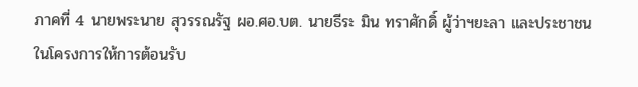ภาคที่ 4 นายพระนาย สุวรรณรัฐ ผอ.ศอ.บต. นายธีระ มิน ทราศักดิ์ ผู้ว่าฯยะลา และประชาชนในโครงการให้การต้อนรับ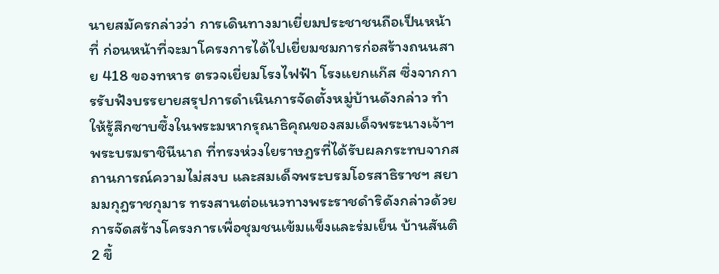นายสมัครกล่าวว่า การเดินทางมาเยี่ยมประชาชนถือเป็นหน้าที่ ก่อนหน้าที่จะมาโครงการได้ไปเยี่ยมชมการก่อสร้างถนนสาย 418 ของทหาร ตรวจเยี่ยมโรงไฟฟ้า โรงแยกแก๊ส ซึ่งจากการรับฟังบรรยายสรุปการดำเนินการจัดตั้งหมู่บ้านดังกล่าว ทำให้รู้สึกซาบซึ้งในพระมหากรุณาธิคุณของสมเด็จพระนางเจ้าฯ พระบรมราชินีนาถ ที่ทรงห่วงใยราษฎรที่ได้รับผลกระทบจากสถานการณ์ความไม่สงบ และสมเด็จพระบรมโอรสาธิราชฯ สยามมกุฎราชกุมาร ทรงสานต่อแนวทางพระราชดำริดังกล่าวด้วยการจัดสร้างโครงการเพื่อชุมชนเข้มแข็งและร่มเย็น บ้านสันติ 2 ขึ้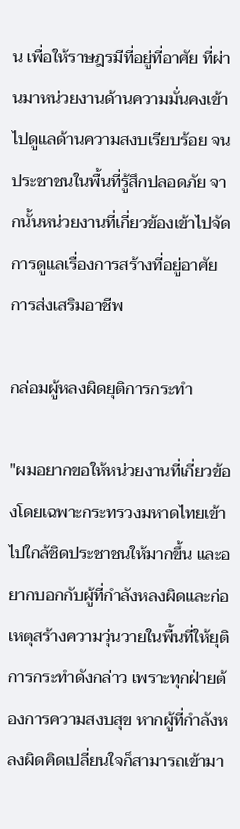น เพื่อให้ราษฎรมีที่อยู่ที่อาศัย ที่ผ่านมาหน่วยงานด้านความมั่นคงเข้าไปดูแลด้านความสงบเรียบร้อย จนประชาชนในพื้นที่รู้สึกปลอดภัย จากนั้นหน่วยงานที่เกี่ยวข้องเข้าไปจัดการดูแลเรื่องการสร้างที่อยู่อาศัย การส่งเสริมอาชีพ

กล่อมผู้หลงผิดยุติการกระทำ

"ผมอยากขอให้หน่วยงานที่เกี่ยวข้องโดยเฉพาะกระทรวงมหาดไทยเข้าไปใกล้ชิดประชาชนให้มากขึ้น และอยากบอกกับผู้ที่กำลังหลงผิดและก่อเหตุสร้างความวุ่นวายในพื้นที่ให้ยุติการกระทำดังกล่าว เพราะทุกฝ่ายต้องการความสงบสุข หากผู้ที่กำลังหลงผิดคิดเปลี่ยนใจก็สามารถเข้ามา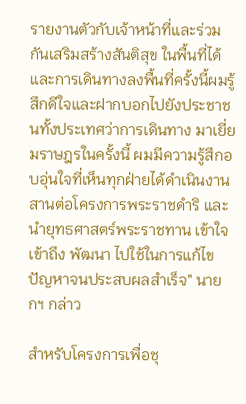รายงานตัวกับเจ้าหน้าที่และร่วมกันเสริมสร้างสันติสุข ในพื้นที่ได้ และการเดินทางลงพื้นที่ครั้งนี้ผมรู้สึกดีใจและฝากบอกไปยังประชาชนทั้งประเทศว่าการเดินทาง มาเยี่ยมราษฎรในครั้งนี้ ผมมีความรู้สึกอบอุ่นใจที่เห็นทุกฝ่ายได้ดำเนินงานสานต่อโครงการพระราชดำริ และนำยุทธศาสตร์พระราชทาน เข้าใจ เข้าถึง พัฒนา ไปใช้ในการแก้ไขปัญหาจนประสบผลสำเร็จ" นายกฯ กล่าว

สำหรับโครงการเพื่อชุ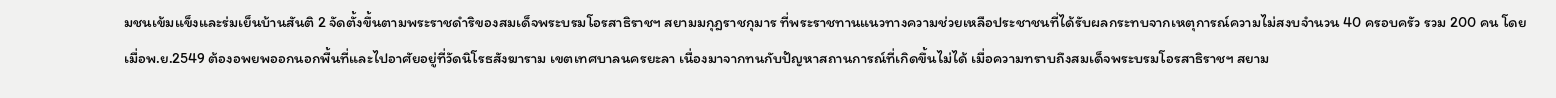มชนเข้มแข็งและร่มเย็นบ้านสันติ 2 จัดตั้งขึ้นตามพระราชดำริของสมเด็จพระบรมโอรสาธิราชฯ สยามมกุฎราชกุมาร ที่พระราชทานแนวทางความช่วยเหลือประชาชนที่ได้รับผลกระทบจากเหตุการณ์ความไม่สงบจำนวน 40 ครอบครัว รวม 200 คน โดยเมื่อพ.ย.2549 ต้องอพยพออกนอกพื้นที่และไปอาศัยอยู่ที่วัดนิโรธสังฆาราม เขตเทศบาลนครยะลา เนื่องมาจากทนกับปัญหาสถานการณ์ที่เกิดขึ้นไม่ได้ เมื่อความทราบถึงสมเด็จพระบรมโอรสาธิราชฯ สยาม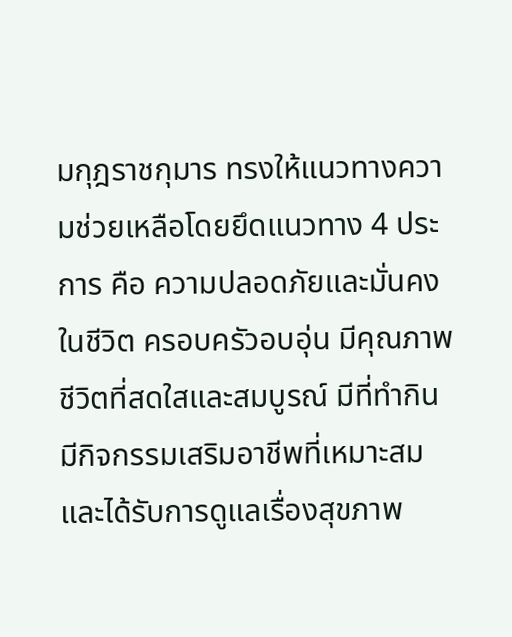มกุฎราชกุมาร ทรงให้แนวทางความช่วยเหลือโดยยึดแนวทาง 4 ประการ คือ ความปลอดภัยและมั่นคงในชีวิต ครอบครัวอบอุ่น มีคุณภาพชีวิตที่สดใสและสมบูรณ์ มีที่ทำกิน มีกิจกรรมเสริมอาชีพที่เหมาะสม และได้รับการดูแลเรื่องสุขภาพ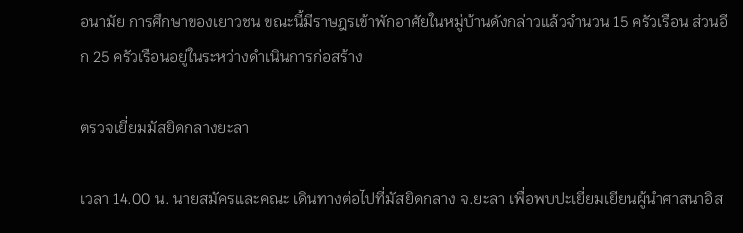อนามัย การศึกษาของเยาวชน ขณะนี้มีราษฎรเข้าพักอาศัยในหมู่บ้านดังกล่าวแล้วจำนวน 15 ครัวเรือน ส่วนอีก 25 ครัวเรือนอยู่ในระหว่างดำเนินการก่อสร้าง

ตรวจเยี่ยมมัสยิดกลางยะลา

เวลา 14.00 น. นายสมัครและคณะ เดินทางต่อไปที่มัสยิดกลาง จ.ยะลา เพื่อพบปะเยี่ยมเยียนผู้นำศาสนาอิส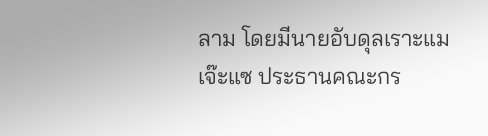ลาม โดยมีนายอับดุลเราะแม เจ๊ะแซ ประธานคณะกร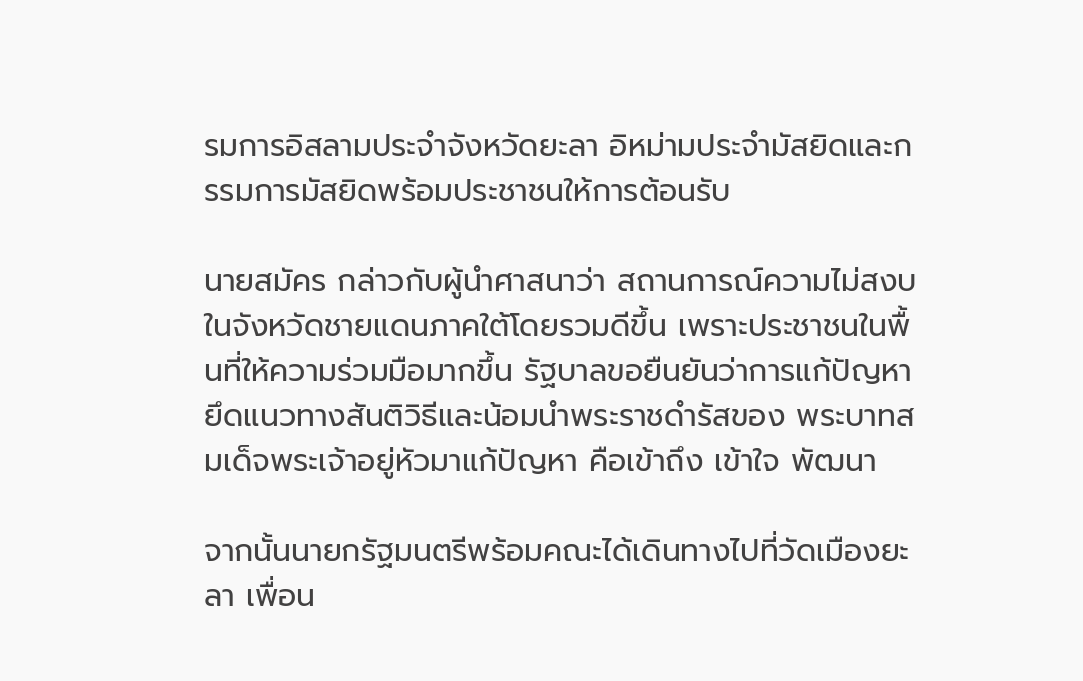รมการอิสลามประจำจังหวัดยะลา อิหม่ามประจำมัสยิดและกรรมการมัสยิดพร้อมประชาชนให้การต้อนรับ

นายสมัคร กล่าวกับผู้นำศาสนาว่า สถานการณ์ความไม่สงบในจังหวัดชายแดนภาคใต้โดยรวมดีขึ้น เพราะประชาชนในพื้นที่ให้ความร่วมมือมากขึ้น รัฐบาลขอยืนยันว่าการแก้ปัญหายึดแนวทางสันติวิธีและน้อมนำพระราชดำรัสของ พระบาทสมเด็จพระเจ้าอยู่หัวมาแก้ปัญหา คือเข้าถึง เข้าใจ พัฒนา

จากนั้นนายกรัฐมนตรีพร้อมคณะได้เดินทางไปที่วัดเมืองยะลา เพื่อน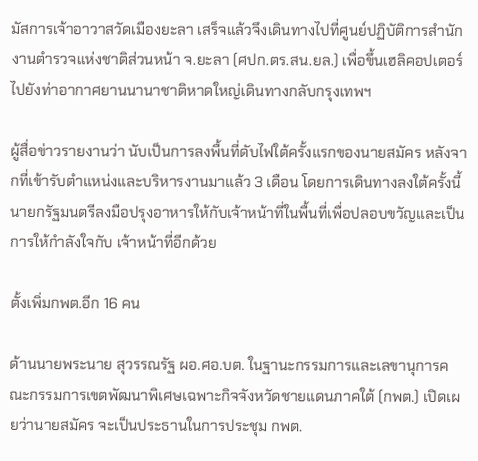มัสการเจ้าอาวาสวัดเมืองยะลา เสร็จแล้วจึงเดินทางไปที่ศูนย์ปฏิบัติการสำนักงานตำรวจแห่งชาติส่วนหน้า จ.ยะลา (ศปก.ตร.สน.ยล.) เพื่อขึ้นเฮลิคอปเตอร์ไปยังท่าอากาศยานนานาชาติหาดใหญ่เดินทางกลับกรุงเทพฯ

ผู้สื่อข่าวรายงานว่า นับเป็นการลงพื้นที่ดับไฟใต้ครั้งแรกของนายสมัคร หลังจากที่เข้ารับตำแหน่งและบริหารงานมาแล้ว 3 เดือน โดยการเดินทางลงใต้ครั้งนี้ นายกรัฐมนตรีลงมือปรุงอาหารให้กับเจ้าหน้าที่ในพื้นที่เพื่อปลอบขวัญและเป็นการให้กำลังใจกับ เจ้าหน้าที่อีกด้วย

ตั้งเพิ่มกพต.อีก 16 คน

ด้านนายพระนาย สุวรรณรัฐ ผอ.ศอ.บต. ในฐานะกรรมการและเลขานุการคณะกรรมการเขตพัฒนาพิเศษเฉพาะกิจจังหวัดชายแดนภาคใต้ (กพต.) เปิดเผยว่านายสมัคร จะเป็นประธานในการประชุม กพต.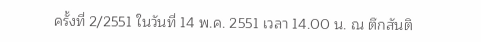ครั้งที่ 2/2551 ในวันที่ 14 พ.ค. 2551 เวลา 14.00 น. ณ ตึกสันติ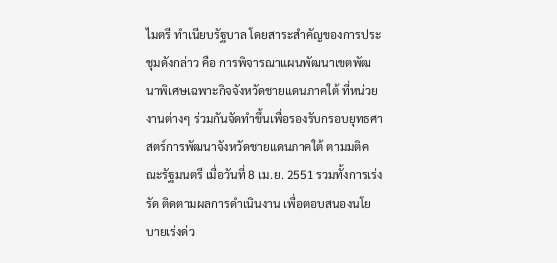ไมตรี ทำเนียบรัฐบาล โดยสาระสำคัญของการประชุมดังกล่าว คือ การพิจารณาแผนพัฒนาเขตพัฒนาพิเศษเฉพาะกิจจังหวัดชายแดนภาคใต้ ที่หน่วยงานต่างๆ ร่วมกันจัดทำขึ้นเพื่อรองรับกรอบยุทธศาสตร์การพัฒนาจังหวัดชายแดนภาคใต้ ตามมติคณะรัฐมนตรี เมื่อวันที่ 8 เม.ย. 2551 รวมทั้งการเร่งรัด ติดตามผลการดำเนินงาน เพื่อตอบสนองนโยบายเร่งด่ว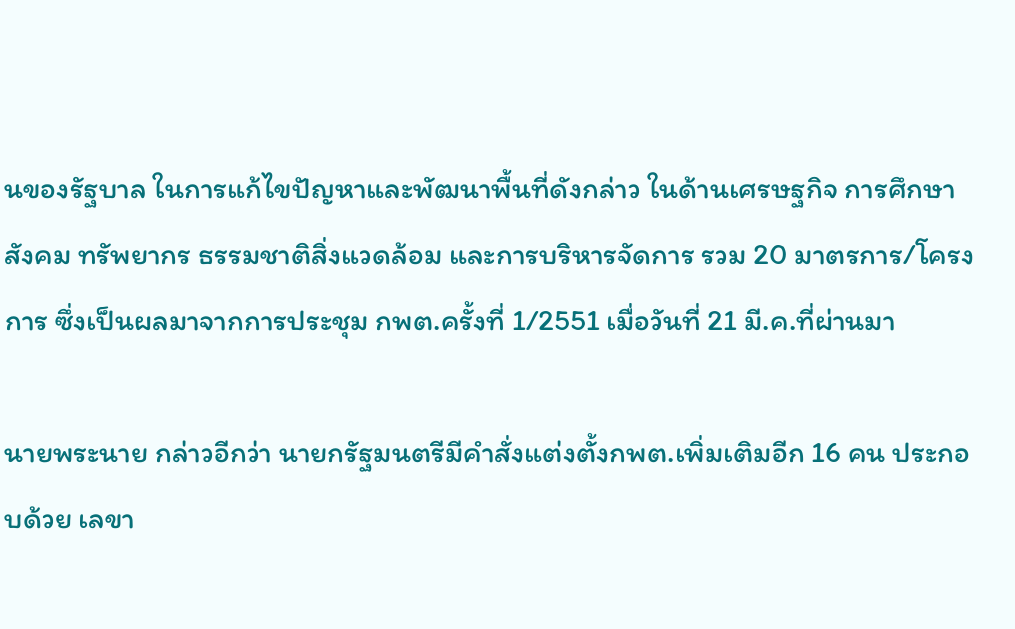นของรัฐบาล ในการแก้ไขปัญหาและพัฒนาพื้นที่ดังกล่าว ในด้านเศรษฐกิจ การศึกษา สังคม ทรัพยากร ธรรมชาติสิ่งแวดล้อม และการบริหารจัดการ รวม 20 มาตรการ/โครงการ ซึ่งเป็นผลมาจากการประชุม กพต.ครั้งที่ 1/2551 เมื่อวันที่ 21 มี.ค.ที่ผ่านมา

นายพระนาย กล่าวอีกว่า นายกรัฐมนตรีมีคำสั่งแต่งตั้งกพต.เพิ่มเติมอีก 16 คน ประกอบด้วย เลขา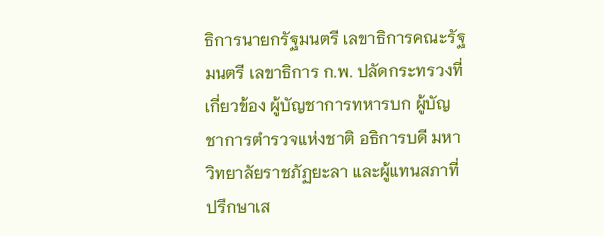ธิการนายกรัฐมนตรี เลขาธิการคณะรัฐมนตรี เลขาธิการ ก.พ. ปลัดกระทรวงที่เกี่ยวข้อง ผู้บัญชาการทหารบก ผู้บัญชาการตำรวจแห่งชาติ อธิการบดี มหาวิทยาลัยราชภัฏยะลา และผู้แทนสภาที่ปรึกษาเส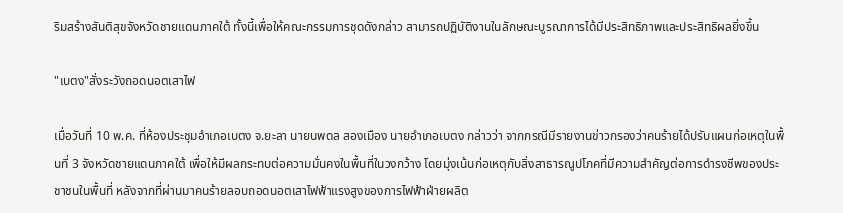ริมสร้างสันติสุขจังหวัดชายแดนภาคใต้ ทั้งนี้เพื่อให้คณะกรรมการชุดดังกล่าว สามารถปฏิบัติงานในลักษณะบูรณาการได้มีประสิทธิภาพและประสิทธิผลยิ่งขึ้น

"เบตง"สั่งระวังถอดนอตเสาไฟ

เมื่อวันที่ 10 พ.ค. ที่ห้องประชุมอำเภอเบตง จ.ยะลา นายนพดล สองเมือง นายอำเภอเบตง กล่าวว่า จากกรณีมีรายงานข่าวกรองว่าคนร้ายได้ปรับแผนก่อเหตุในพื้นที่ 3 จังหวัดชายแดนภาคใต้ เพื่อให้มีผลกระทบต่อความมั่นคงในพื้นที่ในวงกว้าง โดยมุ่งเน้นก่อเหตุกับสิ่งสาธารณูปโภคที่มีความสำคัญต่อการดำรงชีพของประชาชนในพื้นที่ หลังจากที่ผ่านมาคนร้ายลอบถอดนอตเสาไฟฟ้าแรงสูงของการไฟฟ้าฝ่ายผลิต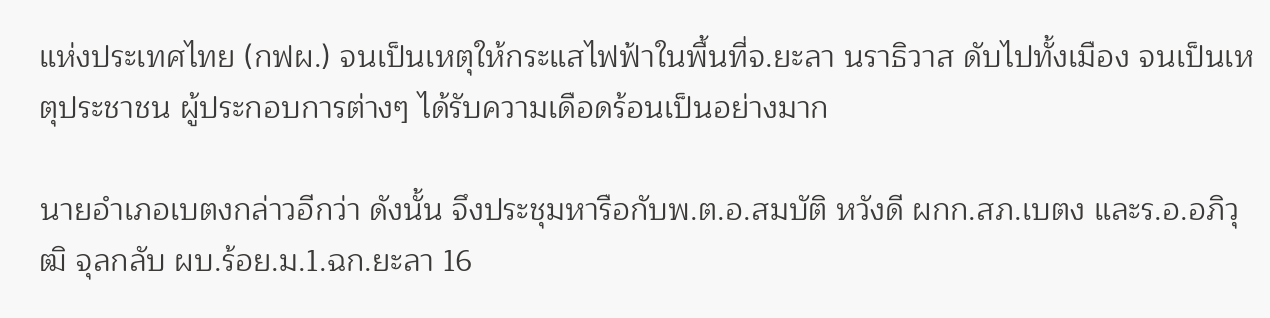แห่งประเทศไทย (กฟผ.) จนเป็นเหตุให้กระแสไฟฟ้าในพื้นที่จ.ยะลา นราธิวาส ดับไปทั้งเมือง จนเป็นเหตุประชาชน ผู้ประกอบการต่างๆ ได้รับความเดือดร้อนเป็นอย่างมาก

นายอำเภอเบตงกล่าวอีกว่า ดังนั้น จึงประชุมหารือกับพ.ต.อ.สมบัติ หวังดี ผกก.สภ.เบตง และร.อ.อภิวุฒิ จุลกลับ ผบ.ร้อย.ม.1.ฉก.ยะลา 16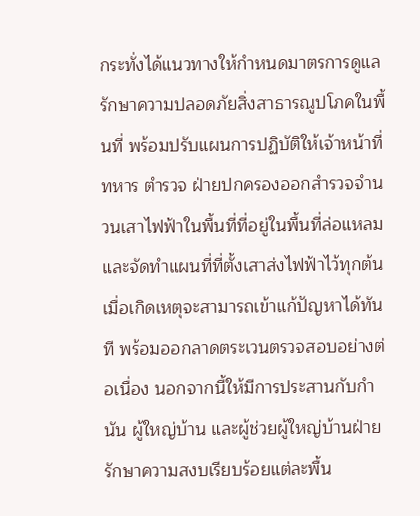กระทั่งได้แนวทางให้กำหนดมาตรการดูแลรักษาความปลอดภัยสิ่งสาธารณูปโภคในพื้นที่ พร้อมปรับแผนการปฏิบัติให้เจ้าหน้าที่ทหาร ตำรวจ ฝ่ายปกครองออกสำรวจจำนวนเสาไฟฟ้าในพื้นที่ที่อยู่ในพื้นที่ล่อแหลม และจัดทำแผนที่ที่ตั้งเสาส่งไฟฟ้าไว้ทุกต้น เมื่อเกิดเหตุจะสามารถเข้าแก้ปัญหาได้ทันที พร้อมออกลาดตระเวนตรวจสอบอย่างต่อเนื่อง นอกจากนี้ให้มีการประสานกับกำนัน ผู้ใหญ่บ้าน และผู้ช่วยผู้ใหญ่บ้านฝ่ายรักษาความสงบเรียบร้อยแต่ละพื้น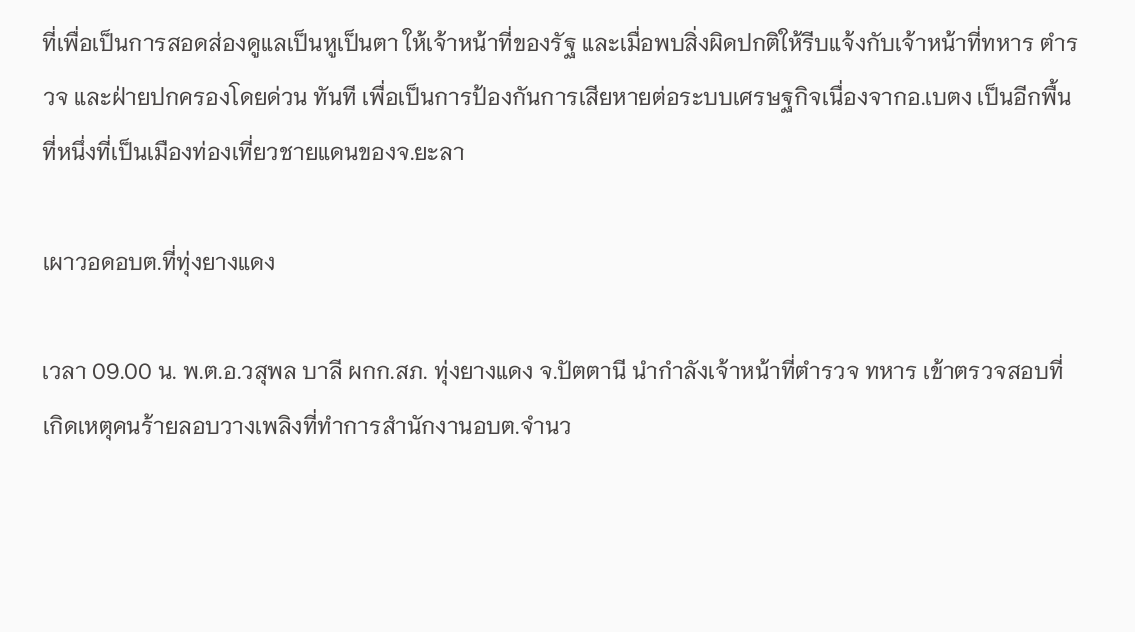ที่เพื่อเป็นการสอดส่องดูแลเป็นหูเป็นตา ให้เจ้าหน้าที่ของรัฐ และเมื่อพบสิ่งผิดปกติให้รีบแจ้งกับเจ้าหน้าที่ทหาร ตำรวจ และฝ่ายปกครองโดยด่วน ทันที เพื่อเป็นการป้องกันการเสียหายต่อระบบเศรษฐกิจเนื่องจากอ.เบตง เป็นอีกพื้นที่หนึ่งที่เป็นเมืองท่องเที่ยวชายแดนของจ.ยะลา

เผาวอดอบต.ที่ทุ่งยางแดง

เวลา 09.00 น. พ.ต.อ.วสุพล บาลี ผกก.สภ. ทุ่งยางแดง จ.ปัตตานี นำกำลังเจ้าหน้าที่ตำรวจ ทหาร เข้าตรวจสอบที่เกิดเหตุคนร้ายลอบวางเพลิงที่ทำการสำนักงานอบต.จำนว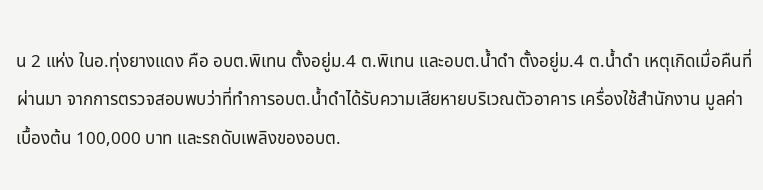น 2 แห่ง ในอ.ทุ่งยางแดง คือ อบต.พิเทน ตั้งอยู่ม.4 ต.พิเทน และอบต.น้ำดำ ตั้งอยู่ม.4 ต.น้ำดำ เหตุเกิดเมื่อคืนที่ผ่านมา จากการตรวจสอบพบว่าที่ทำการอบต.น้ำดำได้รับความเสียหายบริเวณตัวอาคาร เครื่องใช้สำนักงาน มูลค่าเบื้องต้น 100,000 บาท และรถดับเพลิงของอบต.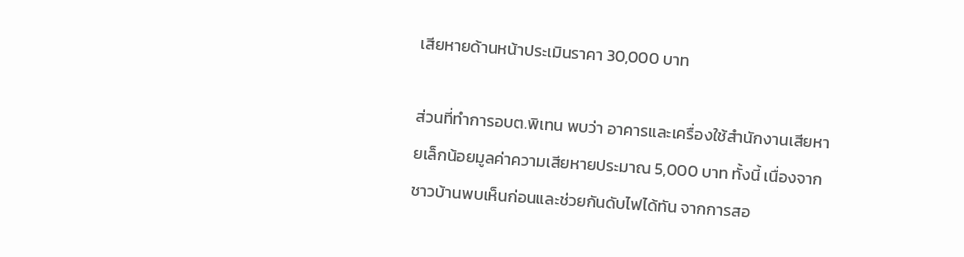เสียหายด้านหน้าประเมินราคา 30,000 บาท

ส่วนที่ทำการอบต.พิเทน พบว่า อาคารและเครื่องใช้สำนักงานเสียหายเล็กน้อยมูลค่าความเสียหายประมาณ 5,000 บาท ทั้งนี้ เนื่องจากชาวบ้านพบเห็นก่อนและช่วยกันดับไฟได้ทัน จากการสอ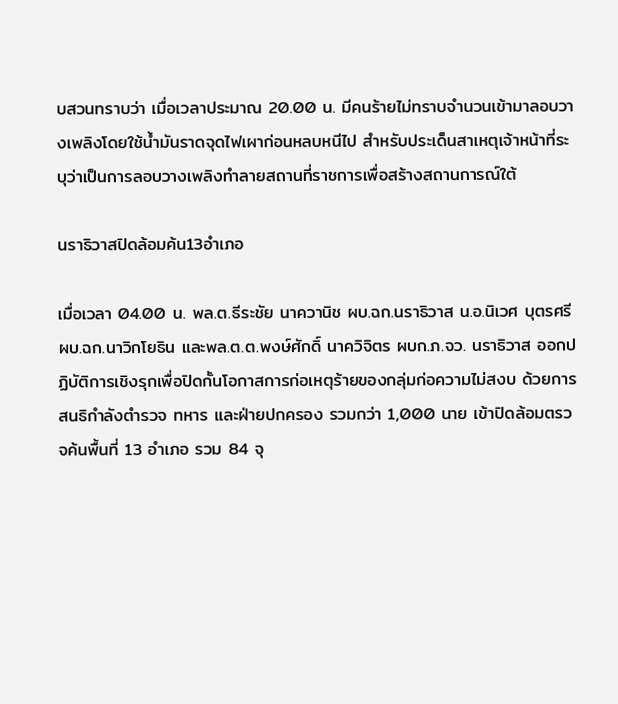บสวนทราบว่า เมื่อเวลาประมาณ 20.00 น. มีคนร้ายไม่ทราบจำนวนเข้ามาลอบวางเพลิงโดยใช้น้ำมันราดจุดไฟเผาก่อนหลบหนีไป สำหรับประเด็นสาเหตุเจ้าหน้าที่ระบุว่าเป็นการลอบวางเพลิงทำลายสถานที่ราชการเพื่อสร้างสถานการณ์ใต้

นราธิวาสปิดล้อมค้น13อำเภอ

เมื่อเวลา 04.00 น. พล.ต.ธีระชัย นาควานิช ผบ.ฉก.นราธิวาส น.อ.นิเวศ บุตรศรี ผบ.ฉก.นาวิกโยธิน และพล.ต.ต.พงษ์ศักดิ์ นาควิจิตร ผบก.ภ.จว. นราธิวาส ออกปฏิบัติการเชิงรุกเพื่อปิดกั้นโอกาสการก่อเหตุร้ายของกลุ่มก่อความไม่สงบ ด้วยการสนธิกำลังตำรวจ ทหาร และฝ่ายปกครอง รวมกว่า 1,000 นาย เข้าปิดล้อมตรวจค้นพื้นที่ 13 อำเภอ รวม 84 จุ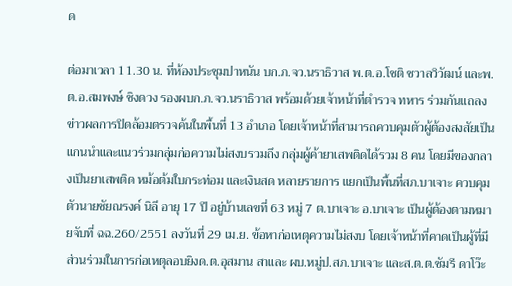ด

ต่อมาเวลา 11.30 น. ที่ห้องประชุมปาหนัน บก.ภ.จว.นราธิวาส พ.ต.อ.โชติ ชวาลวิวัฒน์ และพ.ต.อ.สมพงษ์ ชิงดวง รองผบก.ภ.จว.นราธิวาส พร้อมด้วยเจ้าหน้าที่ตำรวจ ทหาร ร่วมกันแถลงข่าวผลการปิดล้อมตรวจค้นในพื้นที่ 13 อำเภอ โดยเจ้าหน้าที่สามารถควบคุมตัวผู้ต้องสงสัยเป็นแกนนำและแนวร่วมกลุ่มก่อความไม่สงบรวมถึง กลุ่มผู้ค้ายาเสพติดได้รวม 8 คน โดยมีของกลางเป็นยาเสพติด หม้อต้มใบกระท่อม และเงินสด หลายรายการ แยกเป็นพื้นที่สภ.บาเจาะ ควบคุมตัวนายชัยณรงค์ นิลี อายุ 17 ปี อยู่บ้านเลขที่ 63 หมู่ 7 ต.บาเจาะ อ.บาเจาะ เป็นผู้ต้องตามหมายจับที่ ฉฉ.260/2551 ลงวันที่ 29 เม.ย. ข้อหาก่อเหตุความไม่สงบ โดยเจ้าหน้าที่คาดเป็นผู้ที่มีส่วนร่วมในการก่อเหตุลอบยิงด.ต.อุสมาน สาและ ผบ.หมู่ป.สภ.บาเจาะ และส.ต.ต.ซัมรี ดาโว๊ะ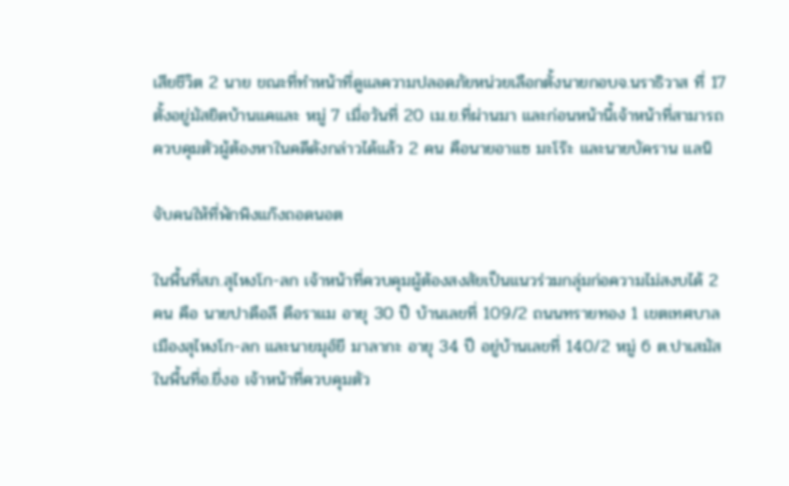เสียชีวิต 2 นาย ขณะที่ทำหน้าที่ดูแลความปลอดภัยหน่วยเลือกตั้งนายกอบจ.นราธิวาส ที่ 17 ตั้งอยู่มัสยิดบ้านแคและ หมู่ 7 เมื่อวันที่ 20 เม.ย.ที่ผ่านมา และก่อนหน้านี้เจ้าหน้าที่สามารถควบคุมตัวผู้ต้องหาในคดีดังกล่าวได้แล้ว 2 คน คือนายอาแซ มะโร๊ะ และนายบัคราน แลนิ

จับคนให้ที่พักพิงแก๊งถอดนอต

ในพื้นที่สภ.สุไหงโก-ลก เจ้าหน้าที่ควบคุมผู้ต้องสงสัยเป็นแนวร่วมกลุ่มก่อความไม่สงบได้ 2 คน คือ นายปาดือลี ดือราแม อายุ 30 ปี บ้านเลขที่ 109/2 ถนนทรายทอง 1 เขตเทศบาลเมืองสุไหงโก-ลก และนายมุฮ์ยี มาลากะ อายุ 34 ปี อยู่บ้านเลขที่ 140/2 หมู่ 6 ต.ปาเสมัส ในพื้นที่อ.ยี่งอ เจ้าหน้าที่ควบคุมตัว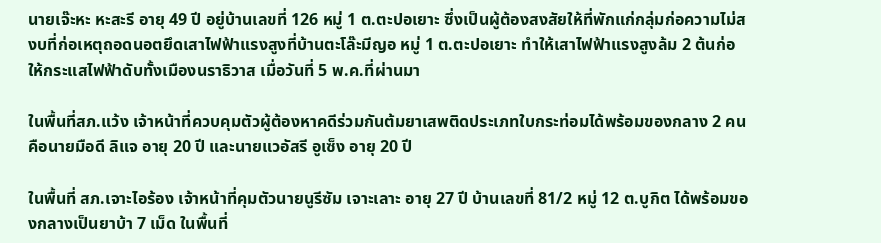นายเจ๊ะหะ หะสะรี อายุ 49 ปี อยู่บ้านเลขที่ 126 หมู่ 1 ต.ตะปอเยาะ ซึ่งเป็นผู้ต้องสงสัยให้ที่พักแก่กลุ่มก่อความไม่สงบที่ก่อเหตุถอดนอตยึดเสาไฟฟ้าแรงสูงที่บ้านตะโล๊ะมีญอ หมู่ 1 ต.ตะปอเยาะ ทำให้เสาไฟฟ้าแรงสูงล้ม 2 ต้นก่อให้กระแสไฟฟ้าดับทั้งเมืองนราธิวาส เมื่อวันที่ 5 พ.ค.ที่ผ่านมา

ในพื้นที่สภ.แว้ง เจ้าหน้าที่ควบคุมตัวผู้ต้องหาคดีร่วมกันต้มยาเสพติดประเภทใบกระท่อมได้พร้อมของกลาง 2 คน คือนายมือดี ลิแจ อายุ 20 ปี และนายแวอัสรี อูเซ็ง อายุ 20 ปี

ในพื้นที่ สภ.เจาะไอร้อง เจ้าหน้าที่คุมตัวนายนูรีซัม เจาะเลาะ อายุ 27 ปี บ้านเลขที่ 81/2 หมู่ 12 ต.บูกิต ได้พร้อมของกลางเป็นยาบ้า 7 เม็ด ในพื้นที่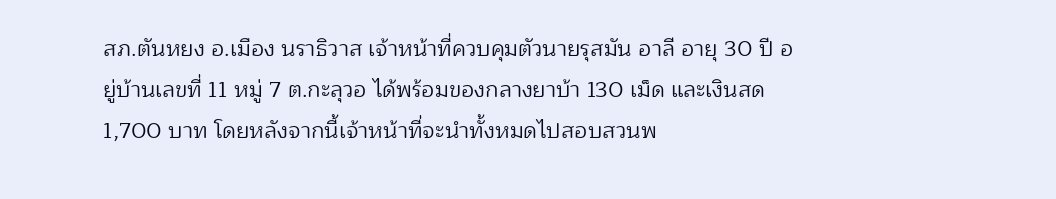สภ.ตันหยง อ.เมือง นราธิวาส เจ้าหน้าที่ควบคุมตัวนายรุสมัน อาลี อายุ 30 ปี อยู่บ้านเลขที่ 11 หมู่ 7 ต.กะลุวอ ได้พร้อมของกลางยาบ้า 130 เม็ด และเงินสด 1,700 บาท โดยหลังจากนี้เจ้าหน้าที่จะนำทั้งหมดไปสอบสวนพ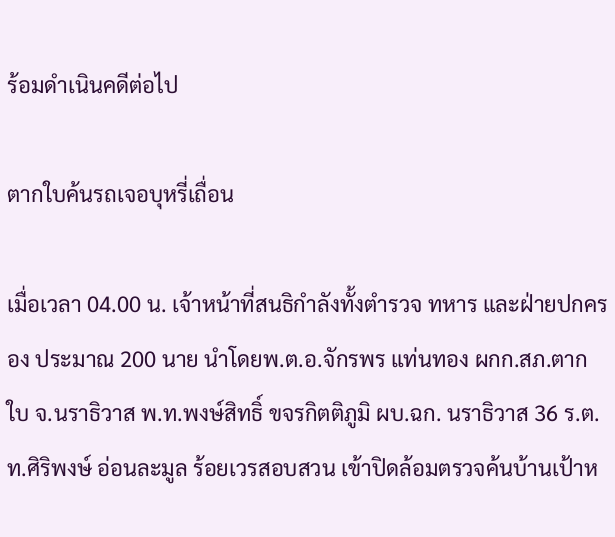ร้อมดำเนินคดีต่อไป

ตากใบค้นรถเจอบุหรี่เถื่อน

เมื่อเวลา 04.00 น. เจ้าหน้าที่สนธิกำลังทั้งตำรวจ ทหาร และฝ่ายปกครอง ประมาณ 200 นาย นำโดยพ.ต.อ.จักรพร แท่นทอง ผกก.สภ.ตากใบ จ.นราธิวาส พ.ท.พงษ์สิทธิ์ ขจรกิตติภูมิ ผบ.ฉก. นราธิวาส 36 ร.ต.ท.ศิริพงษ์ อ่อนละมูล ร้อยเวรสอบสวน เข้าปิดล้อมตรวจค้นบ้านเป้าห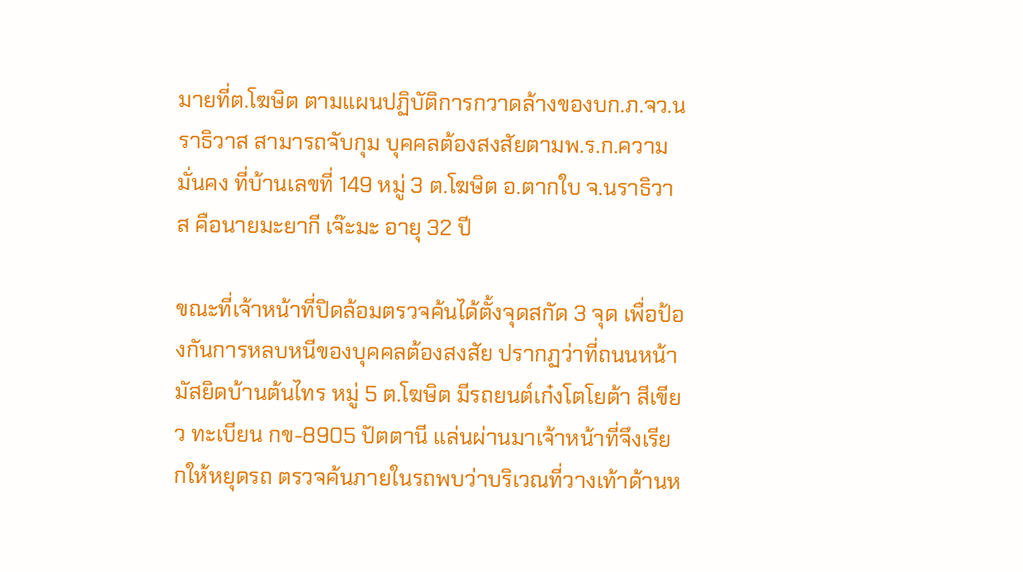มายที่ต.โฆษิต ตามแผนปฏิบัติการกวาดล้างของบก.ภ.จว.นราธิวาส สามารถจับกุม บุคคลต้องสงสัยตามพ.ร.ก.ความมั่นคง ที่บ้านเลขที่ 149 หมู่ 3 ต.โฆษิต อ.ตากใบ จ.นราธิวาส คือนายมะยากี เจ๊ะมะ อายุ 32 ปี

ขณะที่เจ้าหน้าที่ปิดล้อมตรวจค้นได้ตั้งจุดสกัด 3 จุด เพื่อป้องกันการหลบหนีของบุคคลต้องสงสัย ปรากฏว่าที่ถนนหน้ามัสยิดบ้านต้นไทร หมู่ 5 ต.โฆษิต มีรถยนต์เก๋งโตโยต้า สีเขียว ทะเบียน กข-8905 ปัตตานี แล่นผ่านมาเจ้าหน้าที่จึงเรียกให้หยุดรถ ตรวจค้นภายในรถพบว่าบริเวณที่วางเท้าด้านห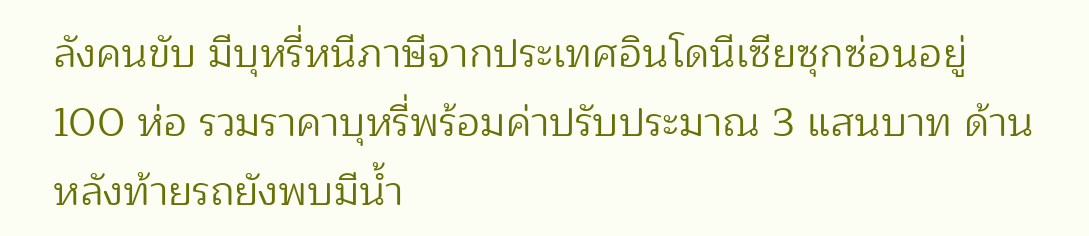ลังคนขับ มีบุหรี่หนีภาษีจากประเทศอินโดนีเซียซุกซ่อนอยู่ 100 ห่อ รวมราคาบุหรี่พร้อมค่าปรับประมาณ 3 แสนบาท ด้านหลังท้ายรถยังพบมีน้ำ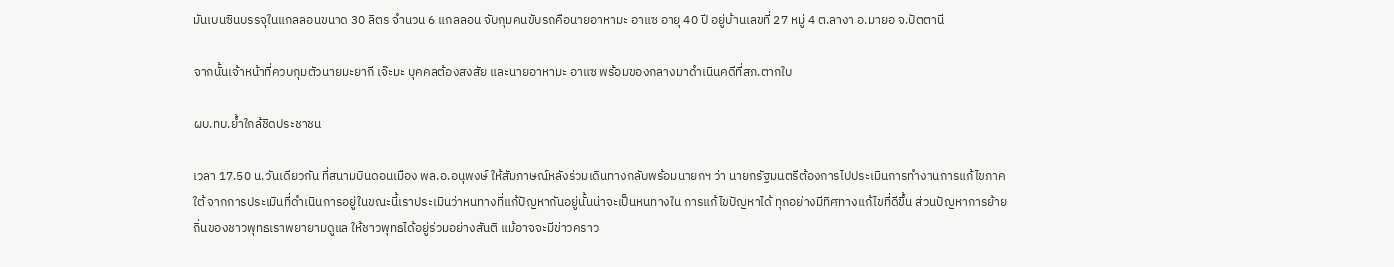มันเบนซินบรรจุในแกลลอนขนาด 30 ลิตร จำนวน 6 แกลลอน จับกุมคนขับรถคือนายอาหามะ อาแซ อายุ 40 ปี อยู่บ้านเลขที่ 27 หมู่ 4 ต.ลางา อ.มายอ จ.ปัตตานี

จากนั้นเจ้าหน้าที่ควบกุมตัวนายมะยากี เจ๊ะมะ บุคคลต้องสงสัย และนายอาหามะ อาแซ พร้อมของกลางมาดำเนินคดีที่สภ.ตากใบ

ผบ.ทบ.ย้ำใกล้ชิดประชาชน

เวลา 17.50 น.วันเดียวกัน ที่สนามบินดอนเมือง พล.อ.อนุพงษ์ ให้สัมภาษณ์หลังร่วมเดินทางกลับพร้อมนายกฯ ว่า นายกรัฐมนตรีต้องการไปประเมินการทํางานการแก้ไขภาคใต้ จากการประเมินที่ดําเนินการอยู่ในขณะนี้เราประเมินว่าหนทางที่แก้ปัญหากันอยู่นั้นน่าจะเป็นหนทางใน การแก้ไขปัญหาได้ ทุกอย่างมีทิศทางแก้ไขที่ดีขึ้น ส่วนปัญหาการย้ายถิ่นของชาวพุทธเราพยายามดูแล ให้ชาวพุทธได้อยู่ร่วมอย่างสันติ แม้อาจจะมีข่าวคราว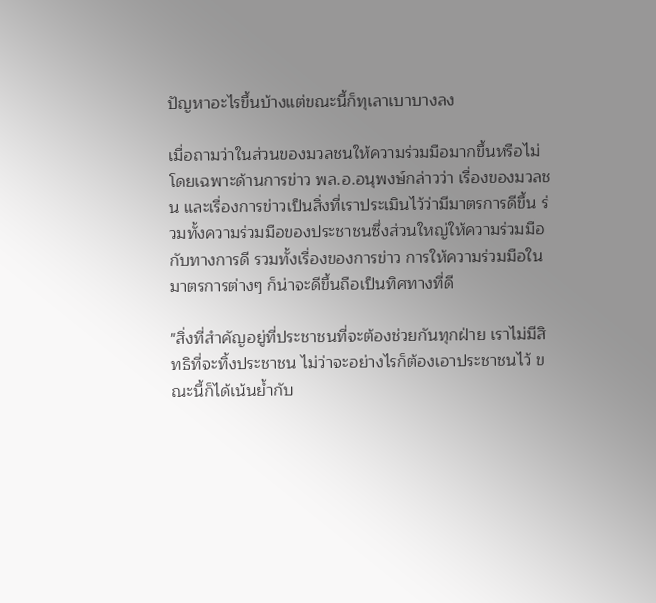ปัญหาอะไรขึ้นบ้างแต่ขณะนี้ก็ทุเลาเบาบางลง

เมื่อถามว่าในส่วนของมวลชนให้ความร่วมมือมากขึ้นหรือไม่ โดยเฉพาะด้านการข่าว พล.อ.อนุพงษ์กล่าวว่า เรื่องของมวลชน และเรื่องการข่าวเป็นสิ่งที่เราประเมินไว้ว่ามีมาตรการดีขึ้น ร่วมทั้งความร่วมมือของประชาชนซึ่งส่วนใหญ่ให้ความร่วมมือกับทางการดี รวมทั้งเรื่องของการข่าว การให้ความร่วมมือในมาตรการต่างๆ ก็น่าจะดีขึ้นถือเป็นทิศทางที่ดี

"สิ่งที่สําคัญอยู่ที่ประชาชนที่จะต้องช่วยกันทุกฝ่าย เราไม่มีสิทธิที่จะทิ้งประชาชน ไม่ว่าจะอย่างไรก็ต้องเอาประชาชนไว้ ขณะนี้ก็ได้เน้นย้ำกับ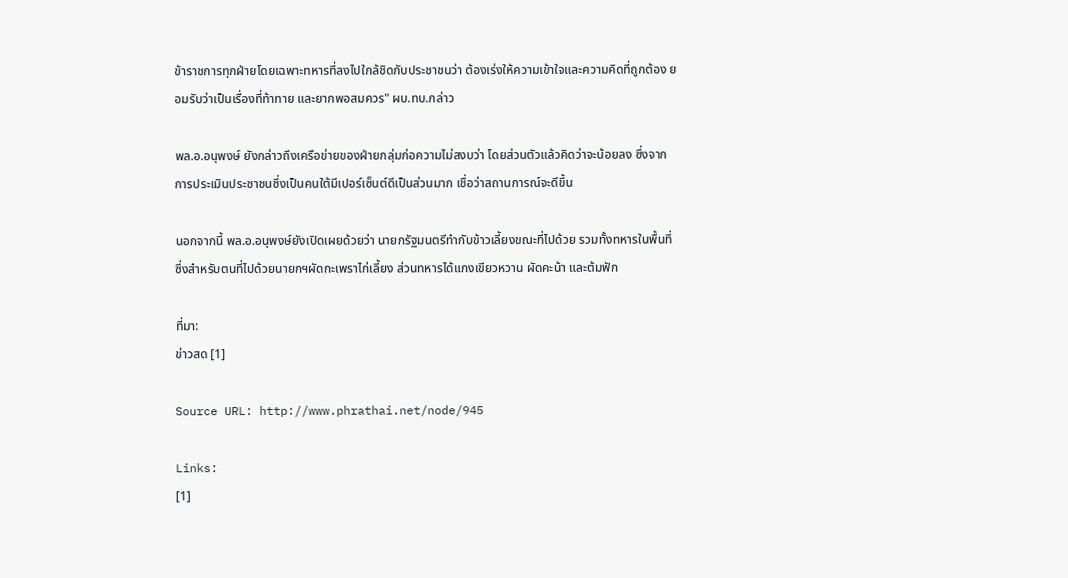ข้าราชการทุกฝ่ายโดยเฉพาะทหารที่ลงไปใกล้ชิดกับประชาชนว่า ต้องเร่งให้ความเข้าใจและความคิดที่ถูกต้อง ยอมรับว่าเป็นเรื่องที่ท้าทาย และยากพอสมควร" ผบ.ทบ.กล่าว

พล.อ.อนุพงษ์ ยังกล่าวถึงเครือข่ายของฝ่ายกลุ่มก่อความไม่สงบว่า โดยส่วนตัวแล้วคิดว่าจะน้อยลง ซึ่งจากการประเมินประชาชนซึ่งเป็นคนใต้มีเปอร์เซ็นต์ดีเป็นส่วนมาก เชื่อว่าสถานการณ์จะดีขึ้น

นอกจากนี้ พล.อ.อนุพงษ์ยังเปิดเผยด้วยว่า นายกรัฐมนตรีทํากับข้าวเลี้ยงขณะที่ไปด้วย รวมทั้งทหารในพื้นที่ ซึ่งสําหรับตนที่ไปด้วยนายกฯผัดกะเพราไก่เลี้ยง ส่วนทหารได้แกงเขียวหวาน ผัดคะน้า และต้มฟัก

ที่มา:
ข่าวสด [1]

Source URL: http://www.phrathai.net/node/945

Links:
[1]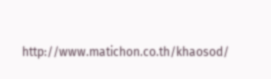http://www.matichon.co.th/khaosod/